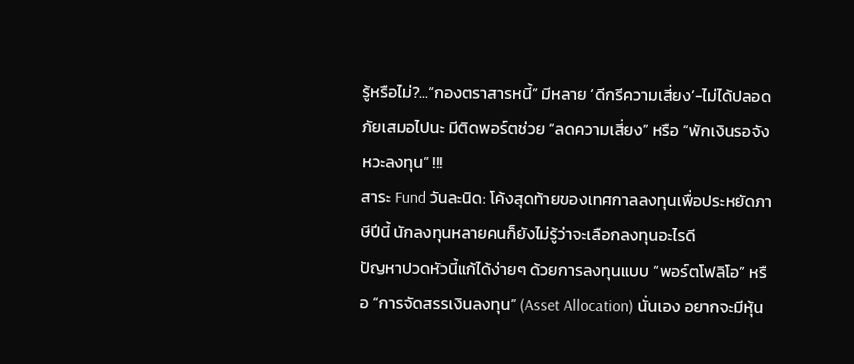รู้หรือไม่?...“กองตราสารหนี้” มีหลาย ‘ดีกรีความเสี่ยง’-ไม่ได้ปลอดภัยเสมอไปนะ มีติดพอร์ตช่วย “ลดความเสี่ยง” หรือ “พักเงินรอจังหวะลงทุน” !!!
สาระ Fund วันละนิด: โค้งสุดท้ายของเทศกาลลงทุนเพื่อประหยัดภาษีปีนี้ นักลงทุนหลายคนก็ยังไม่รู้ว่าจะเลือกลงทุนอะไรดี
ปัญหาปวดหัวนี้แก้ได้ง่ายๆ ด้วยการลงทุนแบบ “พอร์ตโฟลิโอ” หรือ “การจัดสรรเงินลงทุน” (Asset Allocation) นั่นเอง อยากจะมีหุ้น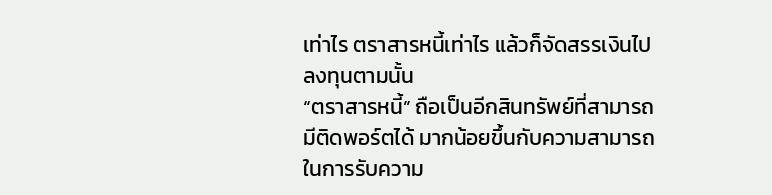เท่าไร ตราสารหนี้เท่าไร แล้วก็จัดสรรเงินไปลงทุนตามนั้น
“ตราสารหนี้” ถือเป็นอีกสินทรัพย์ที่สามารถมีติดพอร์ตได้ มากน้อยขึ้นกับความสามารถในการรับความ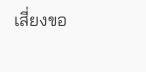เสี่ยงขอ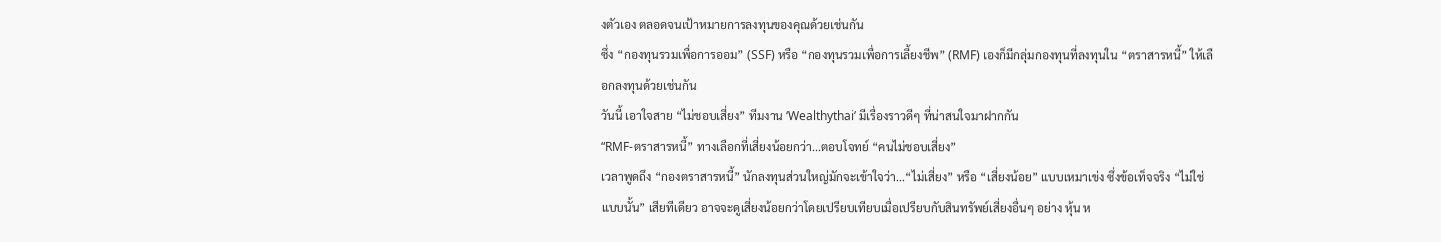งตัวเอง ตลอดจนเป้าหมายการลงทุนของคุณด้วยเช่นกัน
ซึ่ง “กองทุนรวมเพื่อการออม” (SSF) หรือ “กองทุนรวมเพื่อการเลี้ยงชีพ” (RMF) เองก็มีกลุ่มกองทุนที่ลงทุนใน “ตราสารหนี้” ให้เลือกลงทุนด้วยเช่นกัน
วันนี้ เอาใจสาย “ไม่ชอบเสี่ยง” ทีมงาน ‘Wealthythai’ มีเรื่องราวดีๆ ที่น่าสนใจมาฝากกัน
“RMF-ตราสารหนี้” ทางเลือกที่เสี่ยงน้อยกว่า...ตอบโจทย์ “คนไม่ชอบเสี่ยง”
เวลาพูดถึง “กองตราสารหนี้” นักลงทุนส่วนใหญ่มักจะเข้าใจว่า...“ไม่เสี่ยง” หรือ “เสี่ยงน้อย” แบบเหมาเข่ง ซึ่งข้อเท็จจริง “ไม่ใช่แบบนั้น” เสียทีเดียว อาจจะดูเสี่ยงน้อยกว่าโดยเปรียบเทียบเมื่อเปรียบกับสินทรัพย์เสี่ยงอื่นๆ อย่าง หุ้น ห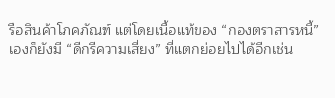รือสินค้าโภคภัณฑ์ แต่โดยเนื้อแท้ของ “กองตราสารหนี้” เองก็ยังมี “ดีกรีความเสี่ยง” ที่แตกย่อยไปได้อีกเช่น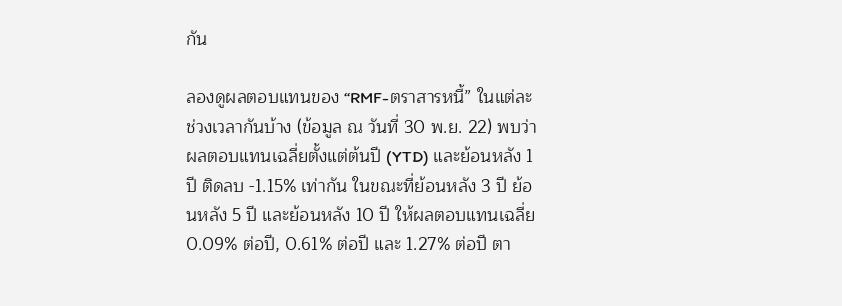กัน

ลองดูผลตอบแทนของ “RMF-ตราสารหนี้” ในแต่ละช่วงเวลากันบ้าง (ข้อมูล ณ วันที่ 30 พ.ย. 22) พบว่า ผลตอบแทนเฉลี่ยตั้งแต่ต้นปี (YTD) และย้อนหลัง 1 ปี ติดลบ -1.15% เท่ากัน ในขณะที่ย้อนหลัง 3 ปี ย้อนหลัง 5 ปี และย้อนหลัง 10 ปี ให้ผลตอบแทนเฉลี่ย 0.09% ต่อปี, 0.61% ต่อปี และ 1.27% ต่อปี ตา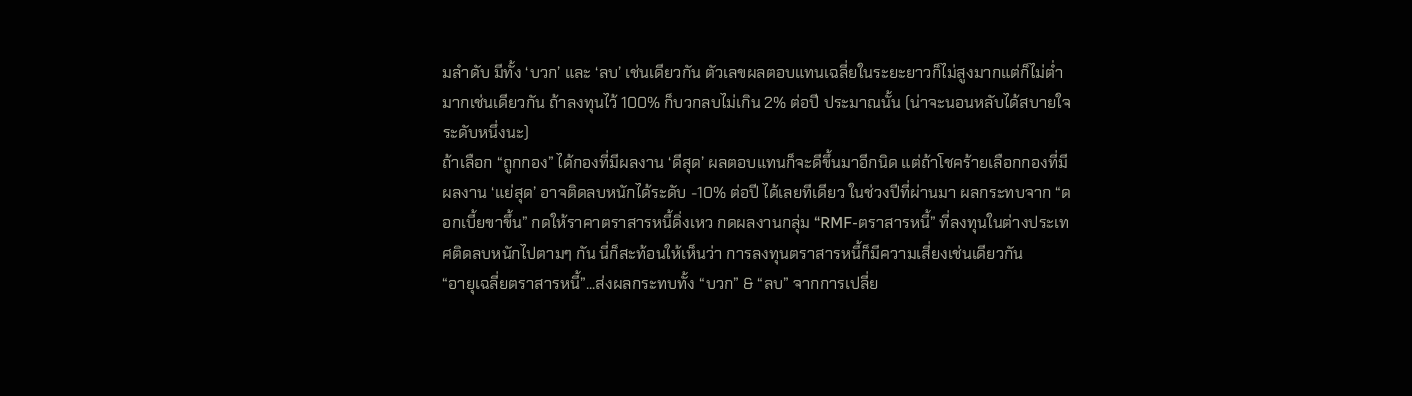มลำดับ มีทั้ง ‘บวก’ และ ‘ลบ’ เช่นเดียวกัน ตัวเลขผลตอบแทนเฉลี่ยในระยะยาวก็ไม่สูงมากแต่ก็ไม่ต่ำมากเช่นเดียวกัน ถ้าลงทุนไว้ 100% ก็บวกลบไม่เกิน 2% ต่อปี ประมาณนั้น (น่าจะนอนหลับได้สบายใจระดับหนึ่งนะ)
ถ้าเลือก “ถูกกอง” ได้กองที่มีผลงาน ‘ดีสุด’ ผลตอบแทนก็จะดีขึ้นมาอีกนิด แต่ถ้าโชคร้ายเลือกกองที่มีผลงาน ‘แย่สุด’ อาจติดลบหนักได้ระดับ -10% ต่อปี ได้เลยทีเดียว ในช่วงปีที่ผ่านมา ผลกระทบจาก “ดอกเบี้ยขาขึ้น” กดให้ราคาตราสารหนี้ดิ่งเหว กดผลงานกลุ่ม “RMF-ตราสารหนี้” ที่ลงทุนในต่างประเทศติดลบหนักไปตามๆ กัน นี่ก็สะท้อนให้เห็นว่า การลงทุนตราสารหนี้ก็มีความเสี่ยงเช่นเดียวกัน
“อายุเฉลี่ยตราสารหนี้”...ส่งผลกระทบทั้ง “บวก” & “ลบ” จากการเปลี่ย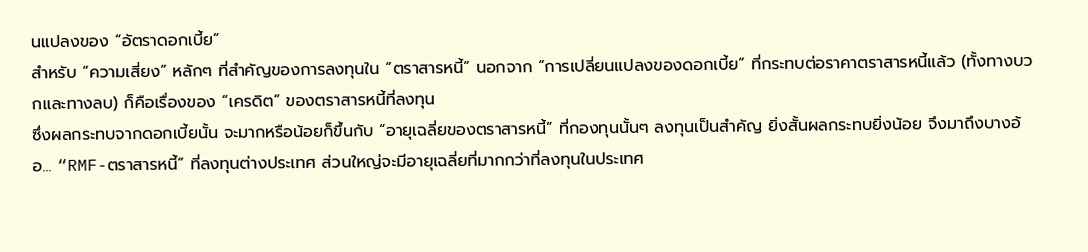นแปลงของ “อัตราดอกเบี้ย”
สำหรับ “ความเสี่ยง” หลักๆ ที่สำคัญของการลงทุนใน “ตราสารหนี้” นอกจาก “การเปลี่ยนแปลงของดอกเบี้ย” ที่กระทบต่อราคาตราสารหนี้แล้ว (ทั้งทางบวกและทางลบ) ก็คือเรื่องของ “เครดิต” ของตราสารหนี้ที่ลงทุน
ซึ่งผลกระทบจากดอกเบี้ยนั้น จะมากหรือน้อยก็ขึ้นกับ “อายุเฉลี่ยของตราสารหนี้” ที่กองทุนนั้นๆ ลงทุนเป็นสำคัญ ยิ่งสั้นผลกระทบยิ่งน้อย จึงมาถึงบางอ้อ... “RMF-ตราสารหนี้” ที่ลงทุนต่างประเทศ ส่วนใหญ่จะมีอายุเฉลี่ยที่มากกว่าที่ลงทุนในประเทศ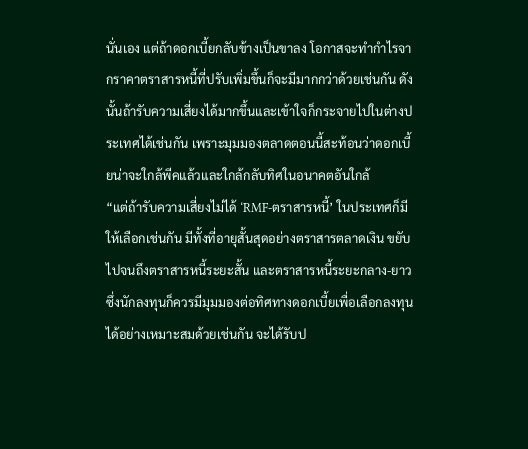นั่นเอง แต่ถ้าดอกเบี้ยกลับข้างเป็นขาลง โอกาสจะทำกำไรจากราคาตราสารหนี้ที่ปรับเพิ่มขึ้นก็จะมีมากกว่าด้วยเช่นกัน ดังนั้นถ้ารับความเสี่ยงได้มากขึ้นและเข้าใจก็กระจายไปในต่างประเทศได้เช่นกัน เพราะมุมมองตลาดตอนนี้สะท้อนว่าดอกเบี้ยน่าจะใกล้พีคแล้วและใกล้กลับทิศในอนาคตอันใกล้
“แต่ถ้ารับความเสี่ยงไม่ได้ ‘RMF-ตราสารหนี้’ ในประเทศก็มีให้เลือกเช่นกัน มีทั้งที่อายุสั้นสุดอย่างตราสารตลาดเงิน ขยับไปจนถึงตราสารหนี้ระยะสั้น และตราสารหนี้ระยะกลาง-ยาว ซึ่งนักลงทุนก็ควรมีมุมมองต่อทิศทางดอกเบี้ยเพื่อเลือกลงทุนได้อย่างเหมาะสมด้วยเช่นกัน จะได้รับป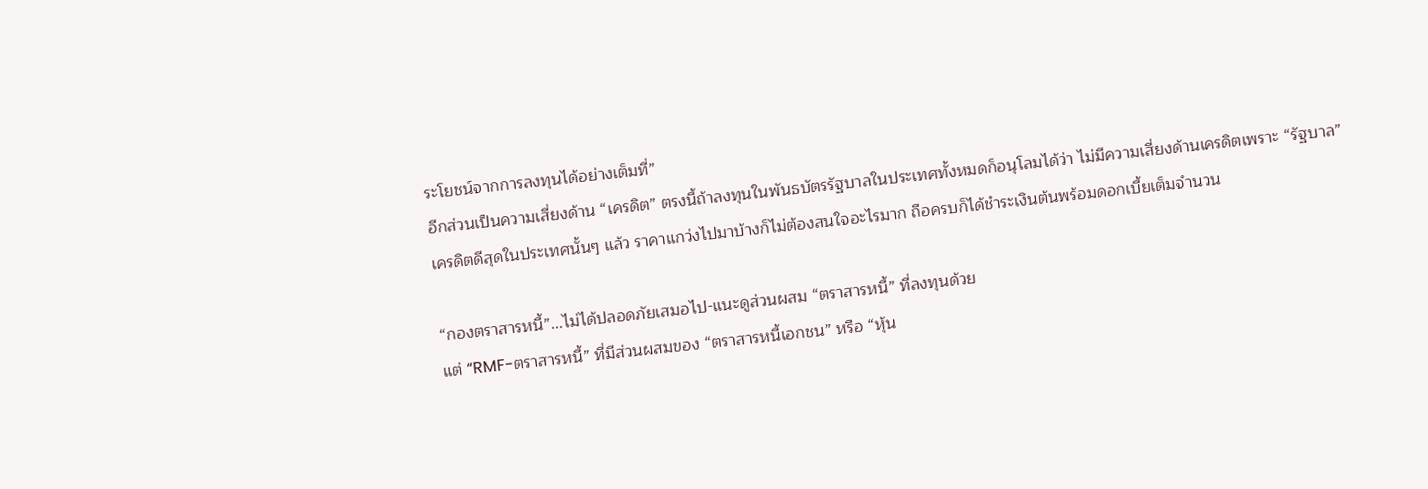ระโยชน์จากการลงทุนได้อย่างเต็มที่”
อีกส่วนเป็นความเสี่ยงด้าน “เครดิต” ตรงนี้ถ้าลงทุนในพันธบัตรรัฐบาลในประเทศทั้งหมดก็อนุโลมได้ว่า ไม่มีความเสี่ยงด้านเครดิตเพราะ “รัฐบาล” เครดิตดีสุดในประเทศนั้นๆ แล้ว ราคาแกว่งไปมาบ้างก็ไม่ต้องสนใจอะไรมาก ถือครบก็ได้ชำระเงินต้นพร้อมดอกเบี้ยเต็มจำนวน

“กองตราสารหนี้”...ไม่ได้ปลอดภัยเสมอไป-แนะดูส่วนผสม “ตราสารหนี้” ที่ลงทุนด้วย
แต่ “RMF-ตราสารหนี้” ที่มีส่วนผสมของ “ตราสารหนี้เอกชน” หรือ “หุ้น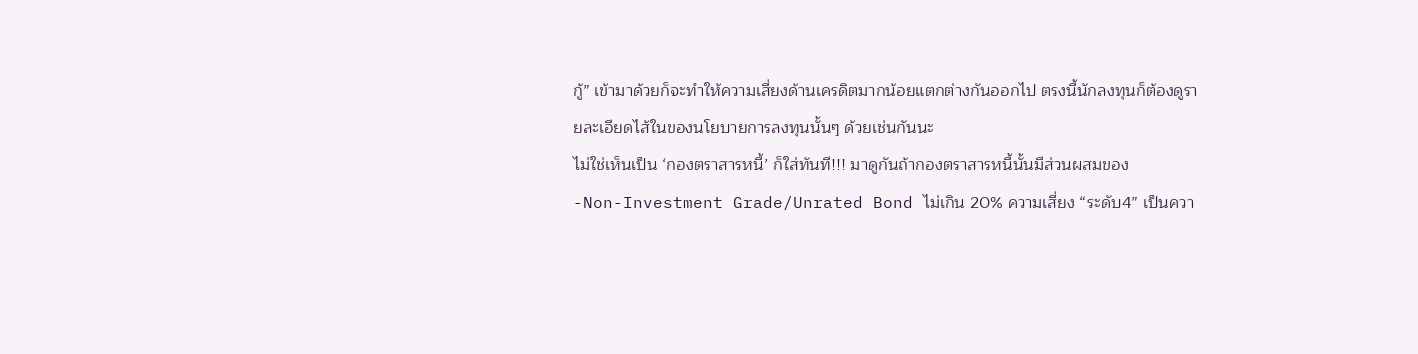กู้” เข้ามาด้วยก็จะทำให้ความเสี่ยงด้านเครดิตมากน้อยแตกต่างกันออกไป ตรงนี้นักลงทุนก็ต้องดูรายละเอียดไส้ในของนโยบายการลงทุนนั้นๆ ด้วยเช่นกันนะ
ไม่ใช่เห็นเป็น ‘กองตราสารหนี้’ ก็ใส่ทันที!!! มาดูกันถ้ากองตราสารหนี้นั้นมีส่วนผสมของ
-Non-Investment Grade/Unrated Bond ไม่เกิน 20% ความเสี่ยง “ระดับ4” เป็นควา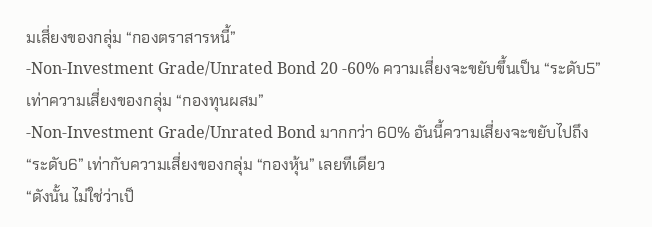มเสี่ยงของกลุ่ม “กองตราสารหนี้”
-Non-Investment Grade/Unrated Bond 20 -60% ความเสี่ยงจะขยับขึ้นเป็น “ระดับ5” เท่าความเสี่ยงของกลุ่ม “กองทุนผสม”
-Non-Investment Grade/Unrated Bond มากกว่า 60% อันนี้ความเสี่ยงจะขยับไปถึง “ระดับ6” เท่ากับความเสี่ยงของกลุ่ม “กองหุ้น” เลยทีเดียว
“ดังนั้น ไม่ใช่ว่าเป็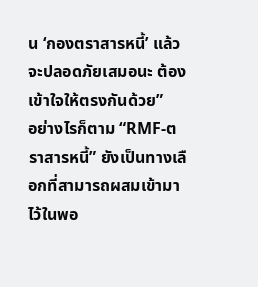น ‘กองตราสารหนี้’ แล้วจะปลอดภัยเสมอนะ ต้องเข้าใจให้ตรงกันด้วย”
อย่างไรก็ตาม “RMF-ตราสารหนี้” ยังเป็นทางเลือกที่สามารถผสมเข้ามาไว้ในพอ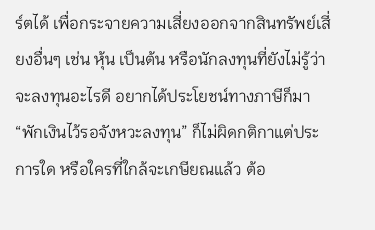ร์ตได้ เพื่อกระจายความเสี่ยงออกจากสินทรัพย์เสี่ยงอื่นๆ เช่น หุ้น เป็นต้น หรือนักลงทุนที่ยังไม่รู้ว่าจะลงทุนอะไรดี อยากได้ประโยชน์ทางภาษีก็มา “พักเงินไว้รอจังหวะลงทุน” ก็ไม่ผิดกติกาแต่ประการใด หรือใครที่ใกล้จะเกษียณแล้ว ต้อ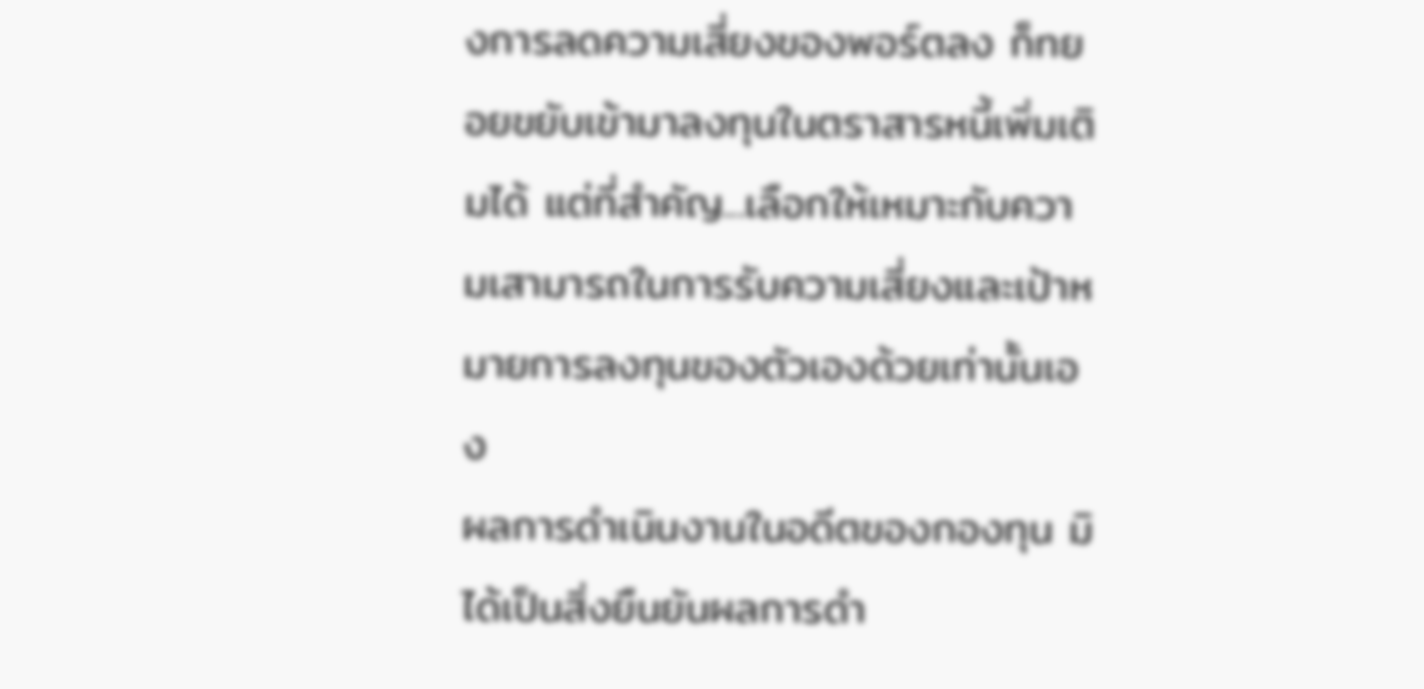งการลดความเสี่ยงของพอร์ตลง ก็ทยอยขยับเข้ามาลงทุนในตราสารหนี้เพิ่มเติมได้ แต่ที่สำคัญ...เลือกให้เหมาะกับความเสามารถในการรับความเสี่ยงและเป้าหมายการลงทุนของตัวเองด้วยเท่านั้นเอง
ผลการดำเนินงานในอดีตของกองทุน มิได้เป็นสิ่งยืนยันผลการดำ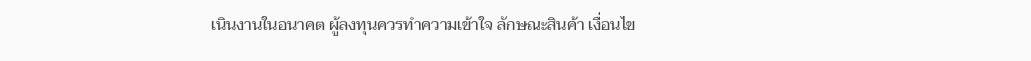เนินงานในอนาคต ผู้ลงทุนควรทำความเข้าใจ ลักษณะสินค้า เงื่อนไข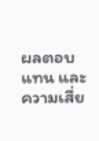ผลตอบแทน และความเสี่ย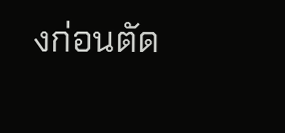งก่อนตัด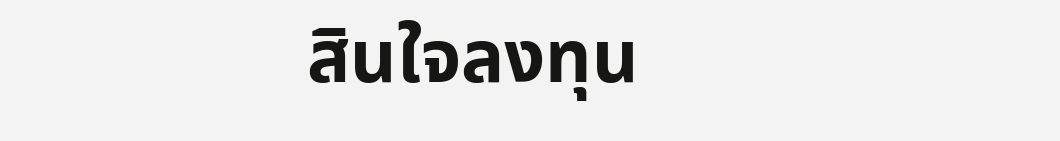สินใจลงทุน